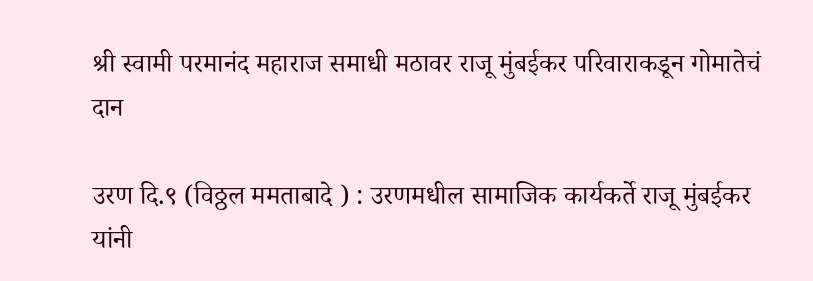श्री स्वामी परमानंद महाराज समाधी मठावर राजू मुंबईकर परिवाराकडून गोमातेचं दान

उरण दि.९ (विठ्ठल ममताबादे ) : उरणमधील सामाजिक कार्यकर्ते राजू मुंबईकर  यांनी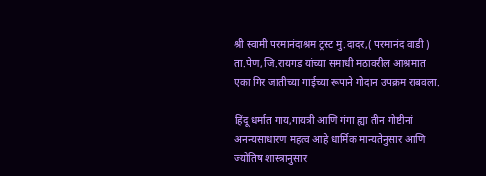श्री स्वामी परमानंदाश्रम ट्रस्ट मु.दादर,( परमानंद वाडी ) ता.पेण,जि.रायगड यांच्या समाधी मठावरील आश्रमात एका गिर जातीच्या गाईच्या रूपाने गोदान उपक्रम राबवला.

हिंदू धर्मात गाय,गायत्री आणि गंगा ह्या तीन गोष्टीनां अनन्यसाधारण महत्व आहे धार्मिक मान्यतेनुसार आणि ज्योतिष शास्त्रानुसार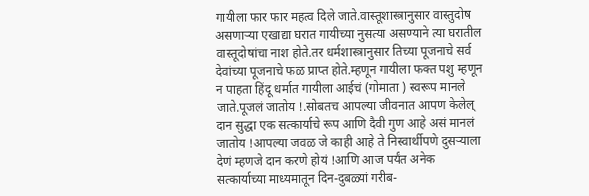गायीला फार फार महत्व दिले जाते.वास्तूशास्त्रानुसार वास्तुदोष असणाऱ्या एखाद्या घरात गायीच्या नुसत्या असण्याने त्या घरातील वास्तूदोषांचा नाश होते.तर धर्मशास्त्रानुसार तिच्या पूजनाचे सर्व देवांच्या पूजनाचे फळ प्राप्त होते.म्हणून गायीला फक्त पशु म्हणून न पाहता हिंदू धर्मात गायीला आईचं (गोमाता ) स्वरूप मानले जाते.पूजलं जातोय !.सोबतच आपल्या जीवनात आपण केलेल्  दान सुद्धा एक सत्कार्याचे रूप आणि दैवी गुण आहे असं मानलं जातोय !आपल्या जवळ जे काही आहे ते निस्वार्थीपणे दुसऱ्याला देणं म्हणजे दान करणे होयं !आणि आज पर्यंत अनेक  सत्कार्याच्या माध्यमातून दिन-दुबळ्यां गरीब-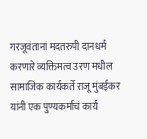गरजूवंतानां मदतरुपी दानधर्म करणारे व्यक्तिमत्व उरण मधील सामाजिक कार्यकर्ते राजू मुंबईकर  यांनी एक पुण्यकर्माचं कार्य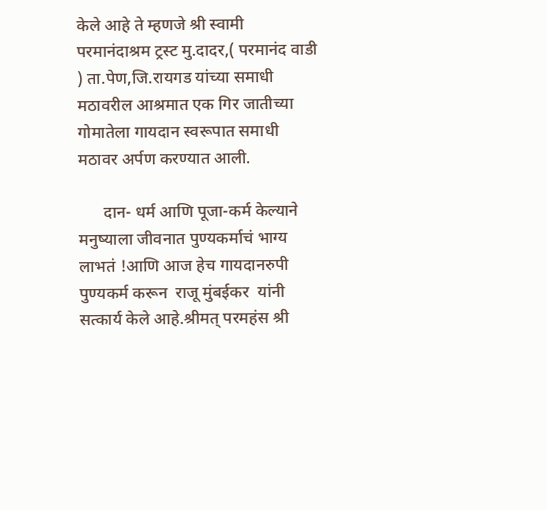केले आहे ते म्हणजे श्री स्वामी परमानंदाश्रम ट्रस्ट मु.दादर,( परमानंद वाडी ) ता.पेण,जि.रायगड यांच्या समाधी मठावरील आश्रमात एक गिर जातीच्या गोमातेला गायदान स्वरूपात समाधी मठावर अर्पण करण्यात आली.

      दान- धर्म आणि पूजा-कर्म केल्याने मनुष्याला जीवनात पुण्यकर्माचं भाग्य लाभतं !आणि आज हेच गायदानरुपी  पुण्यकर्म करून  राजू मुंबईकर  यांनी सत्कार्य केले आहे.श्रीमत् परमहंस श्री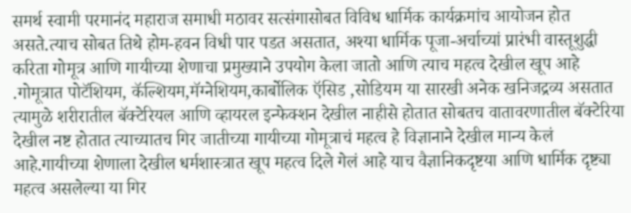समर्थ स्वामी परमानंद महाराज समाधी मठावर सत्संगासोबत विविध धार्मिक कार्यक्रमांच आयोजन होत असते.त्याच सोबत तिथे होम-हवन विधी पार पडत असतात, अश्या धार्मिक पूजा-अर्चाच्यां प्रारंभी वास्तूशुद्धी करिता गोमूत्र आणि गायीच्या शेणाचा प्रमुख्याने उपयोग केला जातो आणि त्याच महत्व देखील खूप आहे .गोमूत्रात पोटॅशियम, कॅल्शियम,मॅग्नेशियम,कार्बोलिक ऍसिड ,सोडियम या सारखी अनेक खनिजद्रव्य असतात त्यामुळे शरीरातील बॅक्टेरियल आणि व्हायरल इन्फेक्शन देखील नाहीसे होतात सोबतच वातावरणातील बॅक्टेरिया देखील नष्ट होतात त्याच्यातच गिर जातीच्या गायीच्या गोमूत्राचं महत्व हे विज्ञानाने देखील मान्य केलं आहे.गायीच्या शेणाला देखील धर्मशास्त्रात खूप महत्व दिले गेलं आहे याच वैज्ञानिकदृष्टया आणि धार्मिक दृष्ट्या महत्व असलेल्या या गिर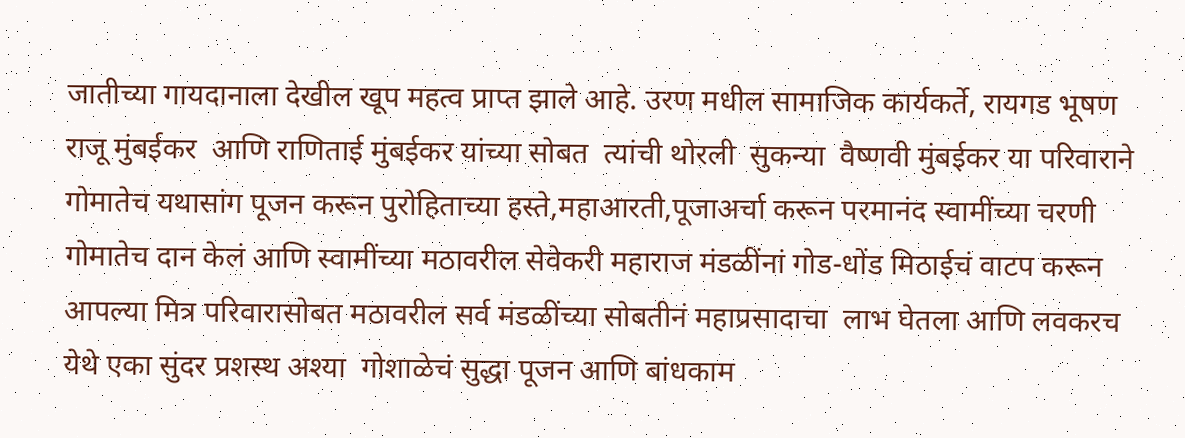जातीच्या गायदानाला देखील खूप महत्व प्राप्त झाले आहे. उरण मधील सामाजिक कार्यकर्ते, रायगड भूषण राजू मुंबईकर  आणि राणिताई मुंबईकर यांच्या सोबत  त्यांची थोरली  सुकन्या  वैष्णवी मुंबईकर या परिवाराने गोमातेच यथासांग पूजन करून पुरोहिताच्या हस्ते,महाआरती,पूजाअर्चा करून परमानंद स्वामींच्या चरणी गोमातेच दान केलं आणि स्वामींच्या मठावरील सेवेकरी महाराज मंडळींनां गोड-धोंड मिठाईचं वाटप करून आपल्या मित्र परिवारासोबत मठावरील सर्व मंडळींच्या सोबतीनं महाप्रसादाचा  लाभ घेतला आणि लवकरच येथे एका सुंदर प्रशस्थ अश्या  गोशाळेचं सुद्धा पूजन आणि बांधकाम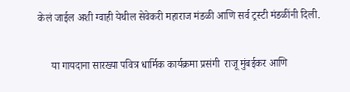केलं जाईल अशी ग्वाही येथील सेवेकरी महाराज मंडळी आणि सर्व ट्रस्टी मंडळींनी दिली.

     या गायदाना सारख्या पवित्र धार्मिक कार्यक्रमा प्रसंगी  राजू मुंबईकर आणि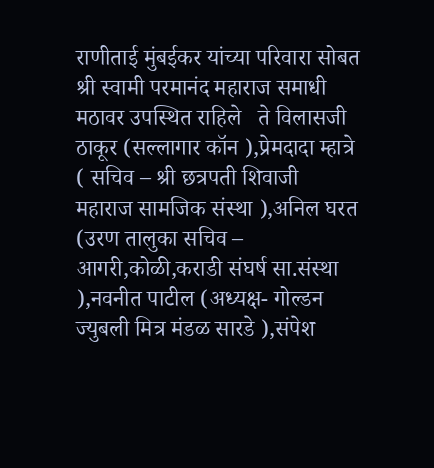राणीताई मुंबईकर यांच्या परिवारा सोबत श्री स्वामी परमानंद महाराज समाधी मठावर उपस्थित राहिले   ते विलासजी ठाकूर (सल्लागार कॉन ),प्रेमदादा म्हात्रे ( सचिव – श्री छत्रपती शिवाजी महाराज सामजिक संस्था ),अनिल घरत (उरण तालुका सचिव – आगरी,कोळी,कराडी संघर्ष सा.संस्था ),नवनीत पाटील (अध्यक्ष- गोल्डन ज्युबली मित्र मंडळ सारडे ),संपेश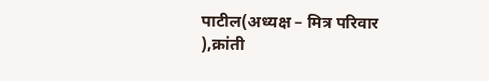पाटील(अध्यक्ष – मित्र परिवार ),क्रांती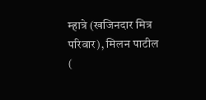म्हात्रे (खजिनदार मित्र परिवार), मिलन पाटील (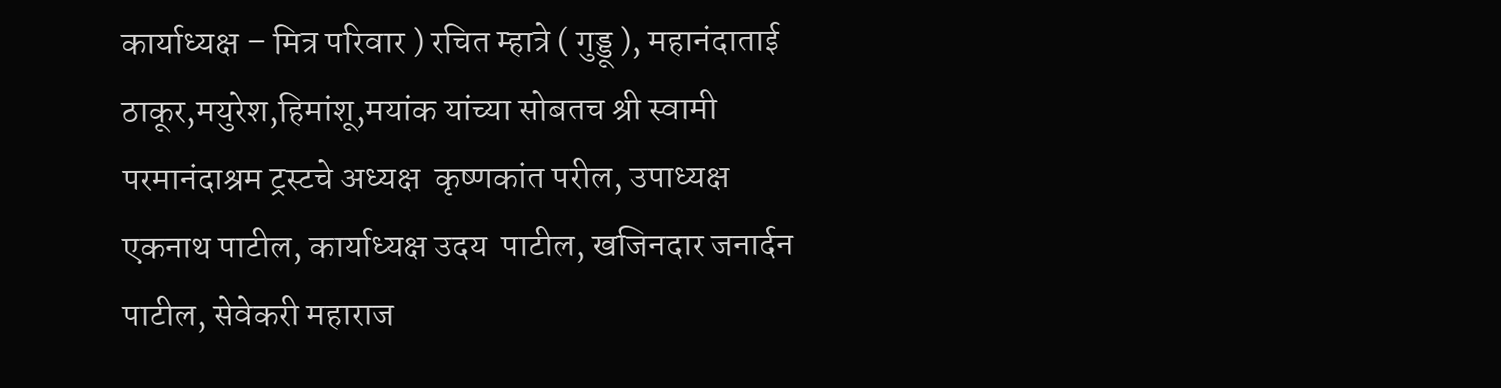कार्याध्यक्ष – मित्र परिवार ) रचित म्हात्रे ( गुड्डू ), महानंदाताई ठाकूर,मयुरेश,हिमांशू,मयांक यांच्या सोबतच श्री स्वामी परमानंदाश्रम ट्रस्टचे अध्यक्ष  कृष्णकांत परील, उपाध्यक्ष एकनाथ पाटील, कार्याध्यक्ष उदय  पाटील, खजिनदार जनार्दन पाटील, सेवेकरी महाराज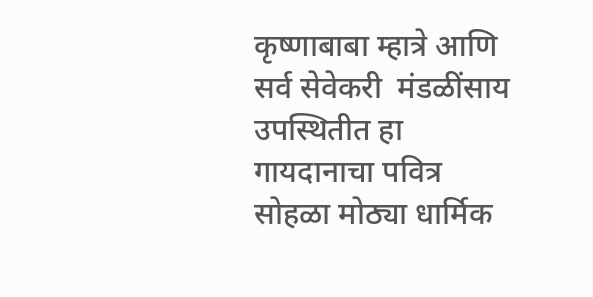कृष्णाबाबा म्हात्रे आणि सर्व सेवेकरी  मंडळींसाय उपस्थितीत हा गायदानाचा पवित्र सोहळा मोठ्या धार्मिक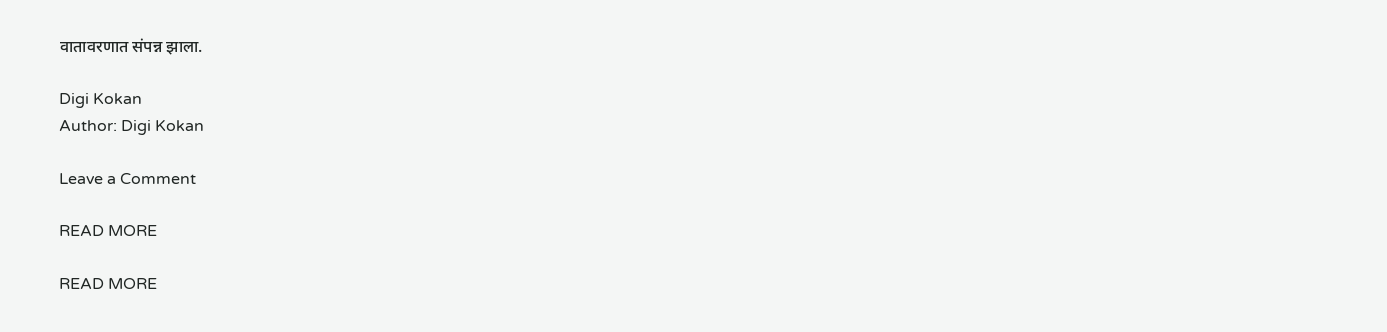वातावरणात संपन्न झाला.

Digi Kokan
Author: Digi Kokan

Leave a Comment

READ MORE

READ MORE